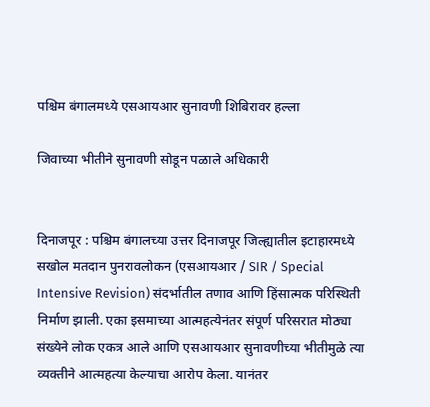पश्चिम बंगालमध्ये एसआयआर सुनावणी शिबिरावर हल्ला

जिवाच्या भीतीने सुनावणी सोडून पळाले अधिकारी


दिनाजपूर : पश्चिम बंगालच्या उत्तर दिनाजपूर जिल्ह्यातील इटाहारमध्ये सखोल मतदान पुनरावलोकन (एसआयआर / SIR / Special Intensive Revision) संदर्भातील तणाव आणि हिंसात्मक परिस्थिती निर्माण झाली. एका इसमाच्या आत्महत्येनंतर संपूर्ण परिसरात मोठ्या संख्येने लोक एकत्र आले आणि एसआयआर सुनावणीच्या भीतीमुळे त्या व्यक्तीने आत्महत्या केल्याचा आरोप केला. यानंतर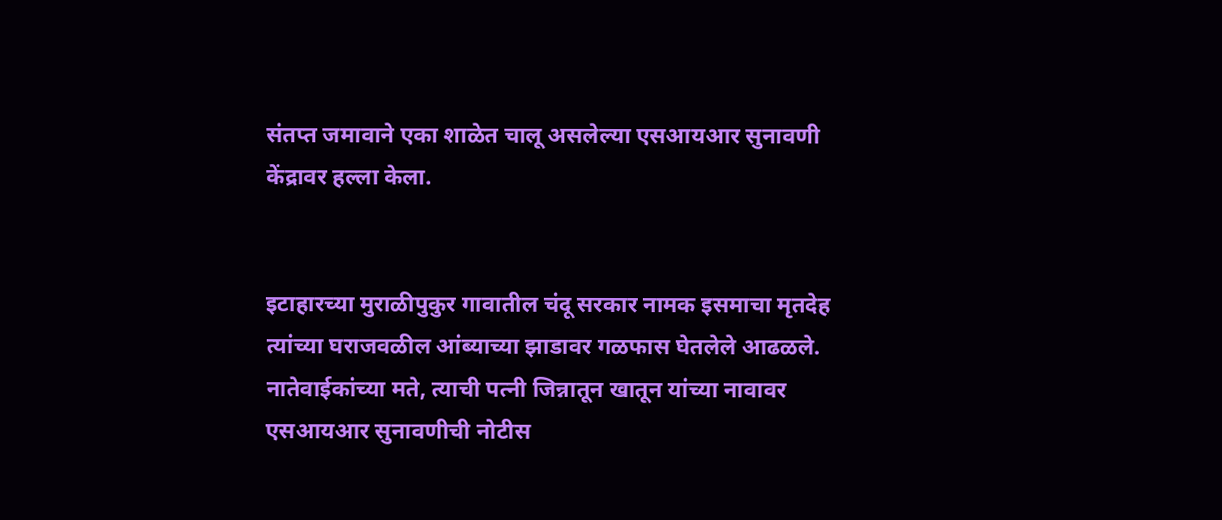संतप्त जमावाने एका शाळेत चालू असलेल्या एसआयआर सुनावणी केंद्रावर हल्ला केला.


इटाहारच्या मुराळीपुकुर गावातील चंदू सरकार नामक इसमाचा मृतदेह त्यांच्या घराजवळील आंब्याच्या झाडावर गळफास घेतलेले आढळले. नातेवाईकांच्या मते, त्याची पत्नी जिन्नातून खातून यांच्या नावावर एसआयआर सुनावणीची नोटीस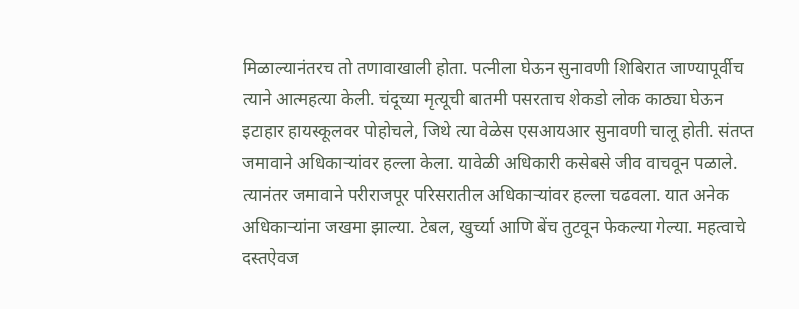मिळाल्यानंतरच तो तणावाखाली होता. पत्नीला घेऊन सुनावणी शिबिरात जाण्यापूर्वीच त्याने आत्महत्या केली. चंदूच्या मृत्यूची बातमी पसरताच शेकडो लोक काठ्या घेऊन इटाहार हायस्कूलवर पोहोचले, जिथे त्या वेळेस एसआयआर सुनावणी चालू होती. संतप्त जमावाने अधिकाऱ्यांवर हल्ला केला. यावेळी अधिकारी कसेबसे जीव वाचवून पळाले. त्यानंतर जमावाने परीराजपूर परिसरातील अधिकाऱ्यांवर हल्ला चढवला. यात अनेक अधिकाऱ्यांना जखमा झाल्या. टेबल, खुर्च्या आणि बेंच तुटवून फेकल्या गेल्या. महत्वाचे दस्तऐवज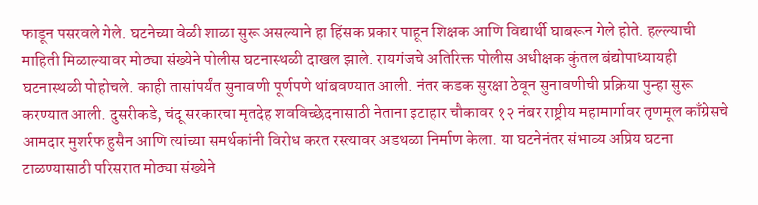फाडून पसरवले गेले. घटनेच्या वेळी शाळा सुरू असल्याने हा हिंसक प्रकार पाहून शिक्षक आणि विद्यार्थी घाबरून गेले होते. हल्ल्याची माहिती मिळाल्यावर मोठ्या संख्येने पोलीस घटनास्थळी दाखल झाले. रायगंजचे अतिरिक्त पोलीस अधीक्षक कुंतल बंद्योपाध्यायही घटनास्थळी पोहोचले. काही तासांपर्यंत सुनावणी पूर्णपणे थांबवण्यात आली. नंतर कडक सुरक्षा ठेवून सुनावणीची प्रक्रिया पुन्हा सुरू करण्यात आली. दुसरीकडे, चंदू सरकारचा मृतदेह शवविच्छेदनासाठी नेताना इटाहार चौकावर १२ नंबर राष्ट्रीय महामार्गावर तृणमूल काँग्रेसचे आमदार मुशर्रफ हुसैन आणि त्यांच्या समर्थकांनी विरोध करत रस्त्यावर अडथळा निर्माण केला. या घटनेनंतर संभाव्य अप्रिय घटना टाळण्यासाठी परिसरात मोठ्या संख्येने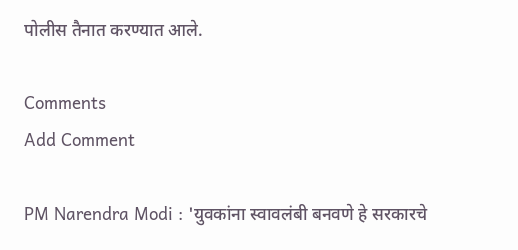पोलीस तैनात करण्यात आले.

Comments
Add Comment

PM Narendra Modi : 'युवकांना स्वावलंबी बनवणे हे सरकारचे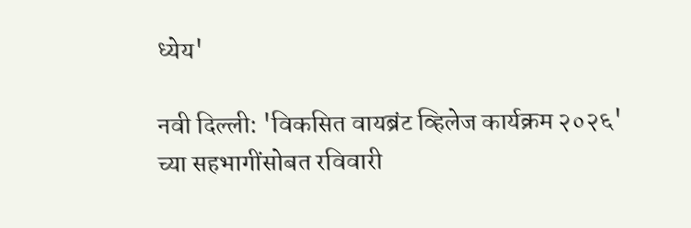ध्येय'

नवी दिल्ली: 'विकसित वायब्रंट व्हिलेज कार्यक्रम २०२६' च्या सहभागींसोबत रविवारी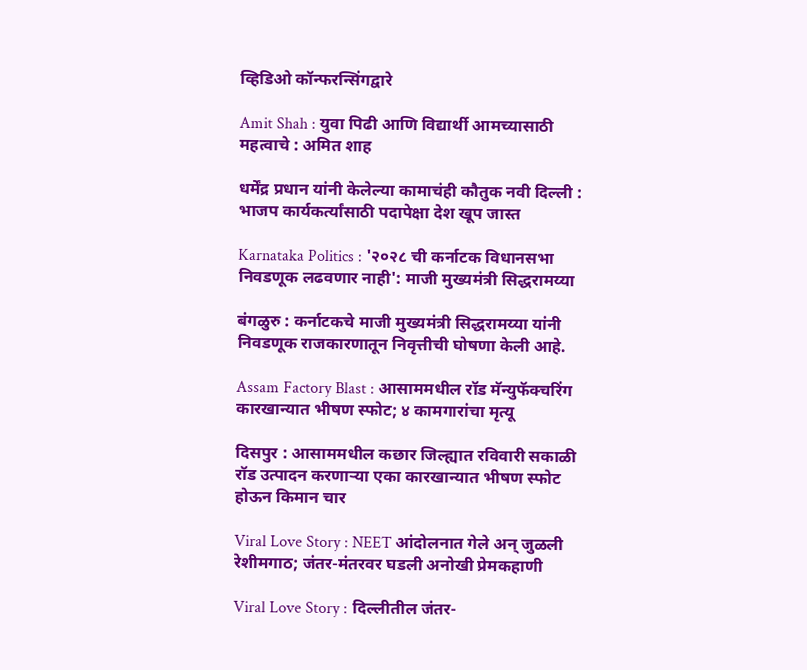व्हिडिओ कॉन्फरन्सिंगद्वारे

Amit Shah : युवा पिढी आणि विद्यार्थी आमच्यासाठी महत्वाचे : अमित शाह

धर्मेंद्र प्रधान यांनी केलेल्या कामाचंही कौतुक नवी दिल्ली : भाजप कार्यकर्त्यांसाठी पदापेक्षा देश खूप जास्त

Karnataka Politics : '२०२८ ची कर्नाटक विधानसभा निवडणूक लढवणार नाही': माजी मुख्यमंत्री सिद्धरामय्या

बंगळुरु : कर्नाटकचे माजी मुख्यमंत्री सिद्धरामय्या यांनी निवडणूक राजकारणातून निवृत्तीची घोषणा केली आहे.

Assam Factory Blast : आसाममधील रॉड मॅन्युफॅक्चरिंग कारखान्यात भीषण स्फोट; ४ कामगारांचा मृत्यू

दिसपुर : आसाममधील कछार जिल्ह्यात रविवारी सकाळी रॉड उत्पादन करणाऱ्या एका कारखान्यात भीषण स्फोट होऊन किमान चार

Viral Love Story : NEET आंदोलनात गेले अन् जुळली रेशीमगाठ; जंतर-मंतरवर घडली अनोखी प्रेमकहाणी

Viral Love Story : दिल्लीतील जंतर-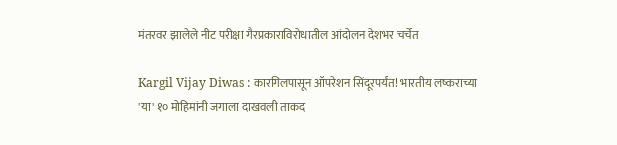मंतरवर झालेले नीट परीक्षा गैरप्रकाराविरोधातील आंदोलन देशभर चर्चेत

Kargil Vijay Diwas : कारगिलपासून ऑपरेशन सिंदूरपर्यंत! भारतीय लष्कराच्या 'या' १० मोहिमांनी जगाला दाखवली ताकद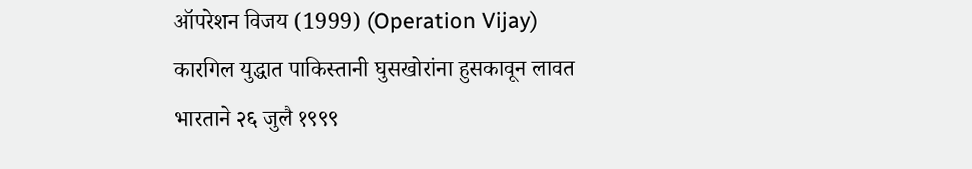ऑपरेशन विजय (1999) (Operation Vijay) कारगिल युद्धात पाकिस्तानी घुसखोरांना हुसकावून लावत भारताने २६ जुलै १९९९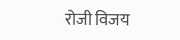रोजी विजय